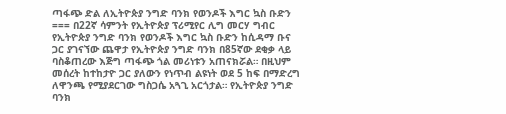ጣፋጭ ድል ለኢትዮጵያ ንግድ ባንክ የወንዶች እግር ኳስ ቡድን === በ22ኛ ሳምንት የኢትዮጵያ ፕሪሚየር ሊግ መርሃ ግብር የኢትዮጵያ ንግድ ባንክ የወንዶች እግር ኳስ ቡድን ከሲዳማ ቡና ጋር ያገናኘው ጨዋታ የኢትዮጵያ ንግድ ባንክ በ85ኛው ደቂቃ ላይ ባስቆጠረው እጅግ ጣፋጭ ጎል መሪነቱን አጠናክሯል። በዚህም መሰረት ከተከታዮ ጋር ያለውን የነጥብ ልዩነት ወደ 5 ከፍ በማድረግ ለዋንጫ የሚያደርገው ግስጋሴ አጓጊ አርጎታል። የኢትዮጵያ ንግድ ባንክ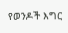የወንዶች እግር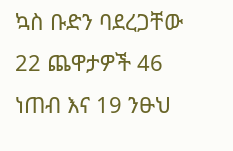ኳስ ቡድን ባደረጋቸው 22 ጨዋታዎች 46 ነጠብ እና 19 ንፁህ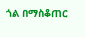ጎል በማስቆጠር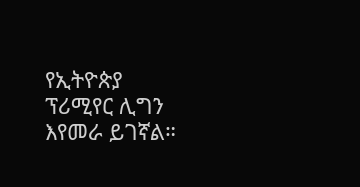የኢትዮጵያ ፕሪሚየር ሊግን እየመራ ይገኛል።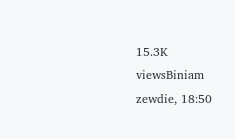15.3K viewsBiniam zewdie, 18:50